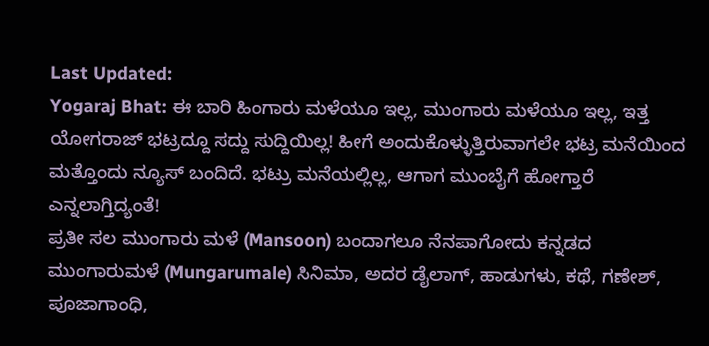Last Updated:
Yogaraj Bhat: ಈ ಬಾರಿ ಹಿಂಗಾರು ಮಳೆಯೂ ಇಲ್ಲ, ಮುಂಗಾರು ಮಳೆಯೂ ಇಲ್ಲ, ಇತ್ತ ಯೋಗರಾಜ್ ಭಟ್ರದ್ದೂ ಸದ್ದು ಸುದ್ದಿಯಿಲ್ಲ! ಹೀಗೆ ಅಂದುಕೊಳ್ಳುತ್ತಿರುವಾಗಲೇ ಭಟ್ರ ಮನೆಯಿಂದ ಮತ್ತೊಂದು ನ್ಯೂಸ್ ಬಂದಿದೆ. ಭಟ್ರು ಮನೆಯಲ್ಲಿಲ್ಲ, ಆಗಾಗ ಮುಂಬೈಗೆ ಹೋಗ್ತಾರೆ ಎನ್ನಲಾಗ್ತಿದ್ಯಂತೆ!
ಪ್ರತೀ ಸಲ ಮುಂಗಾರು ಮಳೆ (Mansoon) ಬಂದಾಗಲೂ ನೆನಪಾಗೋದು ಕನ್ನಡದ ಮುಂಗಾರುಮಳೆ (Mungarumale) ಸಿನಿಮಾ, ಅದರ ಡೈಲಾಗ್, ಹಾಡುಗಳು, ಕಥೆ, ಗಣೇಶ್, ಪೂಜಾಗಾಂಧಿ,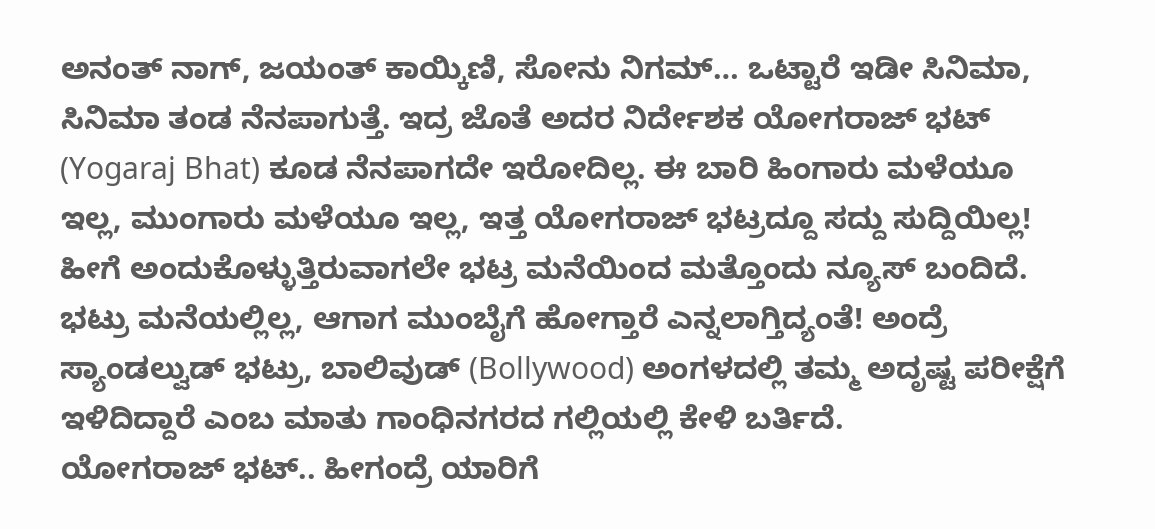ಅನಂತ್ ನಾಗ್, ಜಯಂತ್ ಕಾಯ್ಕಿಣಿ, ಸೋನು ನಿಗಮ್… ಒಟ್ಟಾರೆ ಇಡೀ ಸಿನಿಮಾ, ಸಿನಿಮಾ ತಂಡ ನೆನಪಾಗುತ್ತೆ. ಇದ್ರ ಜೊತೆ ಅದರ ನಿರ್ದೇಶಕ ಯೋಗರಾಜ್ ಭಟ್ (Yogaraj Bhat) ಕೂಡ ನೆನಪಾಗದೇ ಇರೋದಿಲ್ಲ. ಈ ಬಾರಿ ಹಿಂಗಾರು ಮಳೆಯೂ ಇಲ್ಲ, ಮುಂಗಾರು ಮಳೆಯೂ ಇಲ್ಲ, ಇತ್ತ ಯೋಗರಾಜ್ ಭಟ್ರದ್ದೂ ಸದ್ದು ಸುದ್ದಿಯಿಲ್ಲ! ಹೀಗೆ ಅಂದುಕೊಳ್ಳುತ್ತಿರುವಾಗಲೇ ಭಟ್ರ ಮನೆಯಿಂದ ಮತ್ತೊಂದು ನ್ಯೂಸ್ ಬಂದಿದೆ. ಭಟ್ರು ಮನೆಯಲ್ಲಿಲ್ಲ, ಆಗಾಗ ಮುಂಬೈಗೆ ಹೋಗ್ತಾರೆ ಎನ್ನಲಾಗ್ತಿದ್ಯಂತೆ! ಅಂದ್ರೆ ಸ್ಯಾಂಡಲ್ವುಡ್ ಭಟ್ರು, ಬಾಲಿವುಡ್ (Bollywood) ಅಂಗಳದಲ್ಲಿ ತಮ್ಮ ಅದೃಷ್ಟ ಪರೀಕ್ಷೆಗೆ ಇಳಿದಿದ್ದಾರೆ ಎಂಬ ಮಾತು ಗಾಂಧಿನಗರದ ಗಲ್ಲಿಯಲ್ಲಿ ಕೇಳಿ ಬರ್ತಿದೆ.
ಯೋಗರಾಜ್ ಭಟ್.. ಹೀಗಂದ್ರೆ ಯಾರಿಗೆ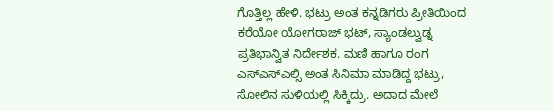ಗೊತ್ತಿಲ್ಲ ಹೇಳಿ. ಭಟ್ರು ಅಂತ ಕನ್ನಡಿಗರು ಪ್ರೀತಿಯಿಂದ ಕರೆಯೋ ಯೋಗರಾಜ್ ಭಟ್, ಸ್ಯಾಂಡಲ್ವುಡ್ನ ಪ್ರತಿಭಾನ್ವಿತ ನಿರ್ದೇಶಕ. ಮಣಿ ಹಾಗೂ ರಂಗ ಎಸ್ಎಸ್ಎಲ್ಸಿ ಅಂತ ಸಿನಿಮಾ ಮಾಡಿದ್ದ ಭಟ್ರು, ಸೋಲಿನ ಸುಳಿಯಲ್ಲಿ ಸಿಕ್ಕಿದ್ರು. ಅದಾದ ಮೇಲೆ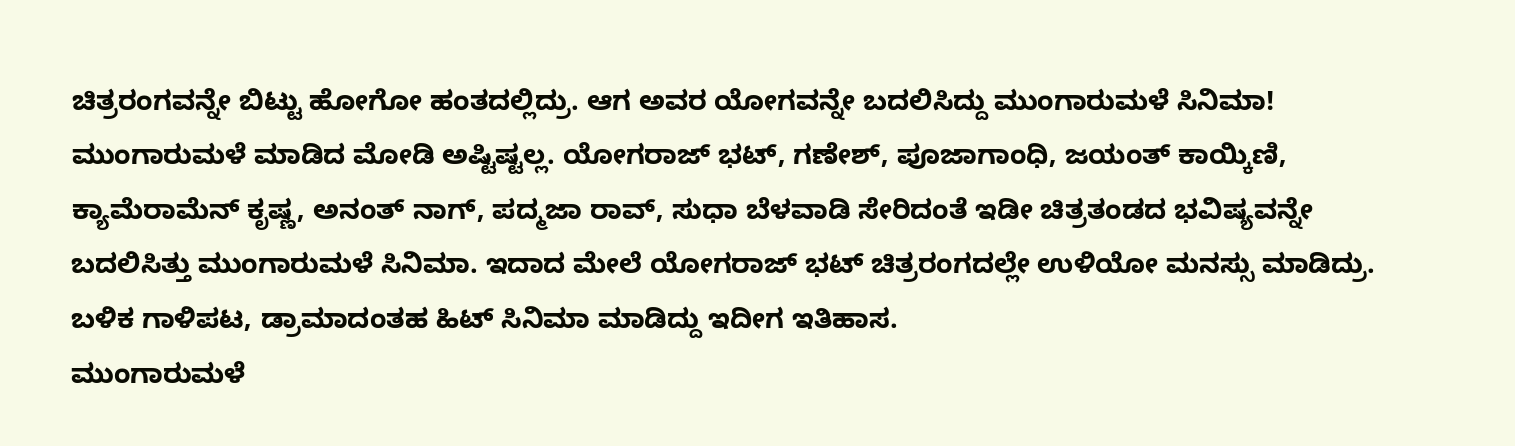ಚಿತ್ರರಂಗವನ್ನೇ ಬಿಟ್ಟು ಹೋಗೋ ಹಂತದಲ್ಲಿದ್ರು. ಆಗ ಅವರ ಯೋಗವನ್ನೇ ಬದಲಿಸಿದ್ದು ಮುಂಗಾರುಮಳೆ ಸಿನಿಮಾ!
ಮುಂಗಾರುಮಳೆ ಮಾಡಿದ ಮೋಡಿ ಅಷ್ಟಿಷ್ಟಲ್ಲ. ಯೋಗರಾಜ್ ಭಟ್, ಗಣೇಶ್, ಪೂಜಾಗಾಂಧಿ, ಜಯಂತ್ ಕಾಯ್ಕಿಣಿ, ಕ್ಯಾಮೆರಾಮೆನ್ ಕೃಷ್ಣ, ಅನಂತ್ ನಾಗ್, ಪದ್ಮಜಾ ರಾವ್, ಸುಧಾ ಬೆಳವಾಡಿ ಸೇರಿದಂತೆ ಇಡೀ ಚಿತ್ರತಂಡದ ಭವಿಷ್ಯವನ್ನೇ ಬದಲಿಸಿತ್ತು ಮುಂಗಾರುಮಳೆ ಸಿನಿಮಾ. ಇದಾದ ಮೇಲೆ ಯೋಗರಾಜ್ ಭಟ್ ಚಿತ್ರರಂಗದಲ್ಲೇ ಉಳಿಯೋ ಮನಸ್ಸು ಮಾಡಿದ್ರು. ಬಳಿಕ ಗಾಳಿಪಟ, ಡ್ರಾಮಾದಂತಹ ಹಿಟ್ ಸಿನಿಮಾ ಮಾಡಿದ್ದು ಇದೀಗ ಇತಿಹಾಸ.
ಮುಂಗಾರುಮಳೆ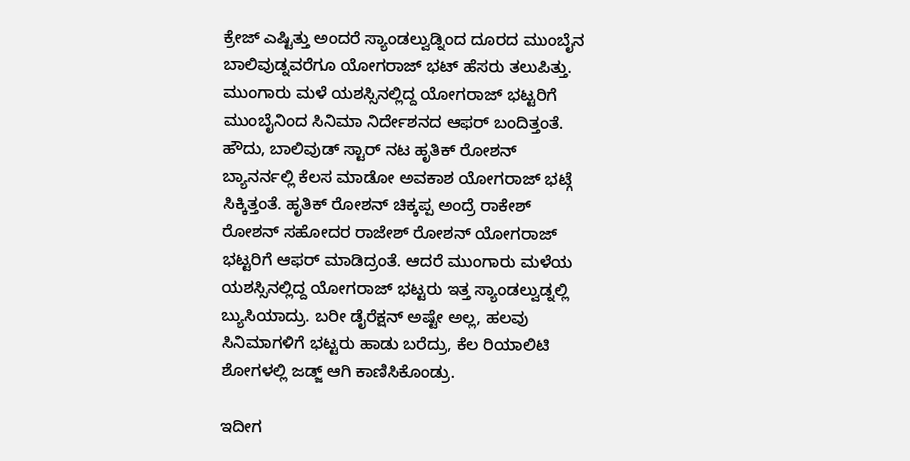ಕ್ರೇಜ್ ಎಷ್ಟಿತ್ತು ಅಂದರೆ ಸ್ಯಾಂಡಲ್ವುಡ್ನಿಂದ ದೂರದ ಮುಂಬೈನ ಬಾಲಿವುಡ್ನವರೆಗೂ ಯೋಗರಾಜ್ ಭಟ್ ಹೆಸರು ತಲುಪಿತ್ತು. ಮುಂಗಾರು ಮಳೆ ಯಶಸ್ಸಿನಲ್ಲಿದ್ದ ಯೋಗರಾಜ್ ಭಟ್ಟರಿಗೆ ಮುಂಬೈನಿಂದ ಸಿನಿಮಾ ನಿರ್ದೇಶನದ ಆಫರ್ ಬಂದಿತ್ತಂತೆ.
ಹೌದು, ಬಾಲಿವುಡ್ ಸ್ಟಾರ್ ನಟ ಹೃತಿಕ್ ರೋಶನ್ ಬ್ಯಾನರ್ನಲ್ಲಿ ಕೆಲಸ ಮಾಡೋ ಅವಕಾಶ ಯೋಗರಾಜ್ ಭಟ್ಗೆ ಸಿಕ್ಕಿತ್ತಂತೆ. ಹೃತಿಕ್ ರೋಶನ್ ಚಿಕ್ಕಪ್ಪ ಅಂದ್ರೆ ರಾಕೇಶ್ ರೋಶನ್ ಸಹೋದರ ರಾಜೇಶ್ ರೋಶನ್ ಯೋಗರಾಜ್ ಭಟ್ಟರಿಗೆ ಆಫರ್ ಮಾಡಿದ್ರಂತೆ. ಆದರೆ ಮುಂಗಾರು ಮಳೆಯ ಯಶಸ್ಸಿನಲ್ಲಿದ್ದ ಯೋಗರಾಜ್ ಭಟ್ಟರು ಇತ್ತ ಸ್ಯಾಂಡಲ್ವುಡ್ನಲ್ಲಿ ಬ್ಯುಸಿಯಾದ್ರು. ಬರೀ ಡೈರೆಕ್ಷನ್ ಅಷ್ಟೇ ಅಲ್ಲ, ಹಲವು ಸಿನಿಮಾಗಳಿಗೆ ಭಟ್ಟರು ಹಾಡು ಬರೆದ್ರು, ಕೆಲ ರಿಯಾಲಿಟಿ ಶೋಗಳಲ್ಲಿ ಜಡ್ಜ್ ಆಗಿ ಕಾಣಿಸಿಕೊಂಡ್ರು.

ಇದೀಗ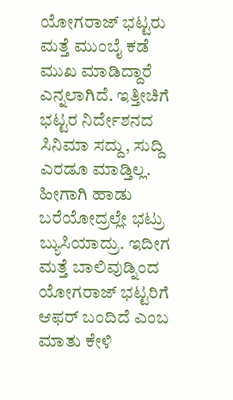ಯೋಗರಾಜ್ ಭಟ್ಟರು ಮತ್ತೆ ಮುಂಬೈ ಕಡೆ ಮುಖ ಮಾಡಿದ್ದಾರೆ ಎನ್ನಲಾಗಿದೆ. ಇತ್ತೀಚಿಗೆ ಭಟ್ಟರ ನಿರ್ದೇಶನದ ಸಿನಿಮಾ ಸದ್ದು, ಸುದ್ದಿ ಎರಡೂ ಮಾಡ್ತಿಲ್ಲ. ಹೀಗಾಗಿ ಹಾಡು ಬರೆಯೋದ್ರಲ್ಲೇ ಭಟ್ರು ಬ್ಯುಸಿಯಾದ್ರು. ಇದೀಗ ಮತ್ತೆ ಬಾಲಿವುಡ್ನಿಂದ ಯೋಗರಾಜ್ ಭಟ್ಟರಿಗೆ ಆಫರ್ ಬಂದಿದೆ ಎಂಬ ಮಾತು ಕೇಳಿ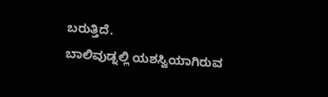ಬರುತ್ತಿದೆ.
ಬಾಲಿವುಡ್ನಲ್ಲಿ ಯಶಸ್ವಿಯಾಗಿರುವ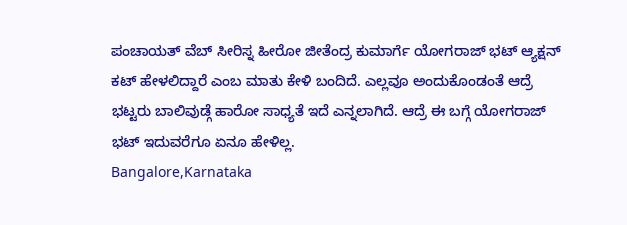ಪಂಚಾಯತ್ ವೆಬ್ ಸೀರಿಸ್ನ ಹೀರೋ ಜೀತೆಂದ್ರ ಕುಮಾರ್ಗೆ ಯೋಗರಾಜ್ ಭಟ್ ಆ್ಯಕ್ಷನ್ ಕಟ್ ಹೇಳಲಿದ್ದಾರೆ ಎಂಬ ಮಾತು ಕೇಳಿ ಬಂದಿದೆ. ಎಲ್ಲವೂ ಅಂದುಕೊಂಡಂತೆ ಆದ್ರೆ ಭಟ್ಟರು ಬಾಲಿವುಡ್ಗೆ ಹಾರೋ ಸಾಧ್ಯತೆ ಇದೆ ಎನ್ನಲಾಗಿದೆ. ಆದ್ರೆ ಈ ಬಗ್ಗೆ ಯೋಗರಾಜ್ ಭಟ್ ಇದುವರೆಗೂ ಏನೂ ಹೇಳಿಲ್ಲ.
Bangalore,Karnataka